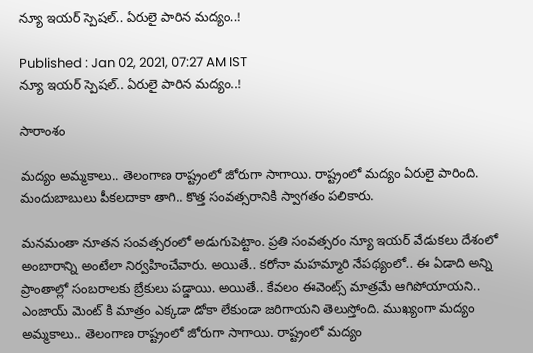న్యూ ఇయర్ స్పెషల్.. ఏరులై పారిన మద్యం..!

Published : Jan 02, 2021, 07:27 AM IST
న్యూ ఇయర్ స్పెషల్.. ఏరులై పారిన మద్యం..!

సారాంశం

మద్యం అమ్మకాలు.. తెలంగాణ రాష్ట్రంలో జోరుగా సాగాయి. రాష్ట్రంలో మద్యం ఏరులై పారింది. మందుబాబులు పీకలదాకా తాగి.. కొత్త సంవత్సరానికి స్వాగతం పలికారు.

మనమంతా నూతన సంవత్సరంలో అడుగుపెట్టాం. ప్రతి సంవత్సరం న్యూ ఇయర్ వేడుకలు దేశంలో అంబారాన్ని అంటేలా నిర్వహించేవారు. అయితే.. కరోనా మహమ్మారి నేపథ్యంలో.. ఈ ఏడాది అన్ని ప్రాంతాల్లో సంబరాలకు బ్రేకులు పడ్డాయి. అయితే.. కేవలం ఈవెంట్స్ మాత్రమే ఆగిపోయాయని.. ఎంజాయ్ మెంట్ కి మాత్రం ఎక్కడా డోకా లేకుండా జరిగాయని తెలుస్తోంది. ముఖ్యంగా మద్యం అమ్మకాలు.. తెలంగాణ రాష్ట్రంలో జోరుగా సాగాయి. రాష్ట్రంలో మద్యం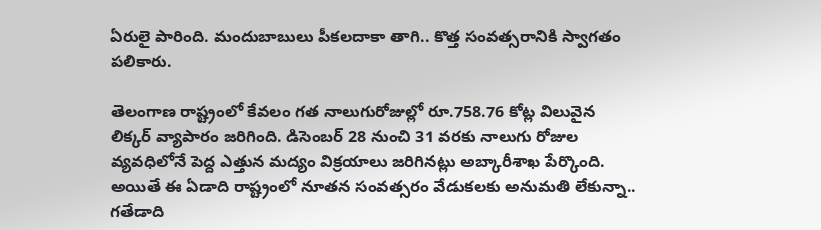ఏరులై పారింది. మందుబాబులు పీకలదాకా తాగి.. కొత్త సంవత్సరానికి స్వాగతం పలికారు.

తెలంగాణ రాష్ట్రంలో కేవలం గత నాలుగురోజుల్లో రూ.758.76 కోట్ల విలువైన లిక్కర్‌ వ్యాపారం జరిగింది. డిసెంబర్‌ 28 నుంచి 31 వరకు నాలుగు రోజుల వ్యవధిలోనే పెద్ద ఎత్తున మద్యం విక్రయాలు జరిగినట్లు అబ్కారీశాఖ పేర్కొంది. అయితే ఈ ఏడాది రాష్ట్రంలో నూతన సంవత్సరం వేడుకలకు అనుమతి లేకున్నా.. గతేడాది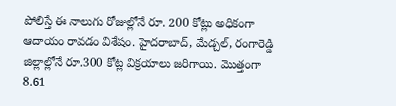పోలిస్తే ఈ నాలుగు రోజుల్లోనే రూ. 200 కోట్లు అధికంగా ఆదాయం రావడం విశేషం. హైదరాబాద్‌, మేడ్చల్‌, రంగారెడ్డి జిల్లాల్లోనే రూ.300 కోట్ల విక్రయాలు జరిగాయి. మొత్తంగా 8.61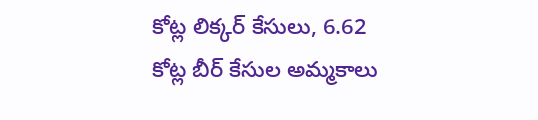కోట్ల లిక్కర్ కేసులు, 6.62 కోట్ల బీర్ కేసుల అమ్మకాలు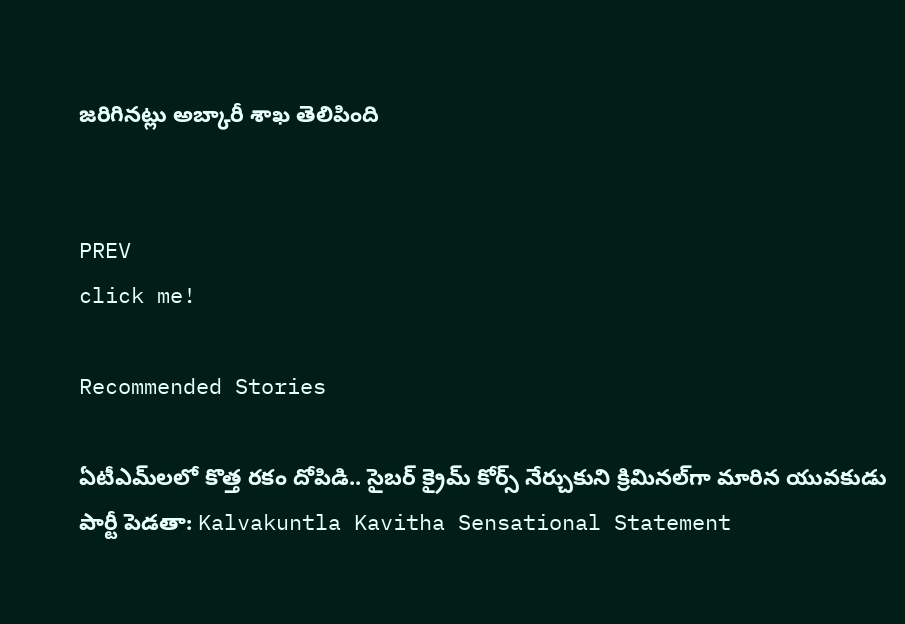జరిగినట్లు అబ్కారీ శాఖ తెలిపింది


PREV
click me!

Recommended Stories

ఏటీఎమ్‌లలో కొత్త ర‌కం దోపిడి.. సైబ‌ర్ క్రైమ్ కోర్స్ నేర్చుకుని క్రిమిన‌ల్‌గా మారిన యువ‌కుడు
పార్టీ పెడతా: Kalvakuntla Kavitha Sensational Statement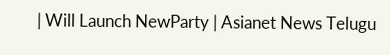| Will Launch NewParty | Asianet News Telugu